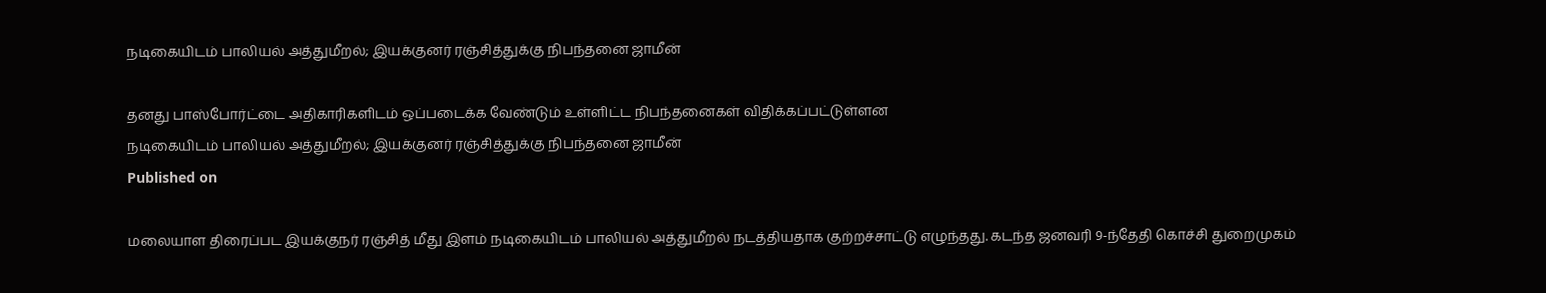நடிகையிடம் பாலியல் அத்துமீறல்; இயக்குனர் ரஞ்சித்துக்கு நிபந்தனை ஜாமீன்

தனது பாஸ்போர்ட்டை அதிகாரிகளிடம் ஒப்படைக்க வேண்டும் உள்ளிட்ட நிபந்தனைகள் விதிக்கப்பட்டுள்ளன
நடிகையிடம் பாலியல் அத்துமீறல்; இயக்குனர் ரஞ்சித்துக்கு நிபந்தனை ஜாமீன்
Published on

மலையாள திரைப்பட இயக்குநர் ரஞ்சித் மீது இளம் நடிகையிடம் பாலியல் அத்துமீறல் நடத்தியதாக குற்றச்சாட்டு எழுந்தது. கடந்த ஜனவரி 9-ந்தேதி கொச்சி துறைமுகம்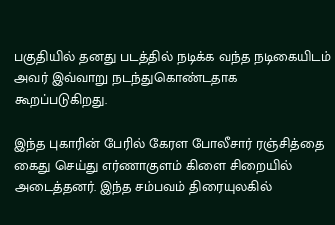பகுதியில் தனது படத்தில் நடிக்க வந்த நடிகையிடம் அவர் இவ்வாறு நடந்துகொண்டதாக கூறப்படுகிறது.

இந்த புகாரின் பேரில் கேரள போலீசார் ரஞ்சித்தை கைது செய்து எர்ணாகுளம் கிளை சிறையில் அடைத்தனர். இந்த சம்பவம் திரையுலகில்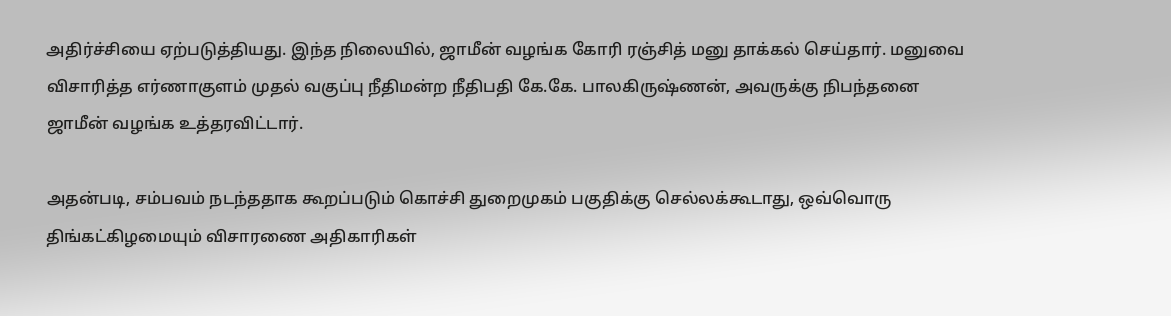அதிர்ச்சியை ஏற்படுத்தியது. இந்த நிலையில், ஜாமீன் வழங்க கோரி ரஞ்சித் மனு தாக்கல் செய்தார். மனுவை விசாரித்த எர்ணாகுளம் முதல் வகுப்பு நீதிமன்ற நீதிபதி கே.கே. பாலகிருஷ்ணன், அவருக்கு நிபந்தனை ஜாமீன் வழங்க உத்தரவிட்டார்.

அதன்படி, சம்பவம் நடந்ததாக கூறப்படும் கொச்சி துறைமுகம் பகுதிக்கு செல்லக்கூடாது, ஒவ்வொரு திங்கட்கிழமையும் விசாரணை அதிகாரிகள்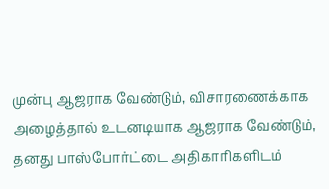முன்பு ஆஜராக வேண்டும், விசாரணைக்காக அழைத்தால் உடனடியாக ஆஜராக வேண்டும், தனது பாஸ்போர்ட்டை அதிகாரிகளிடம்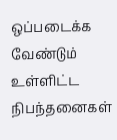ஒப்படைக்க வேண்டும் உள்ளிட்ட நிபந்தனைகள்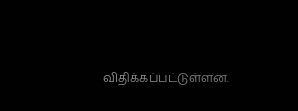விதிக்கப்பட்டுள்ளன.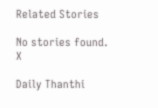Related Stories

No stories found.
X

Daily Thanthi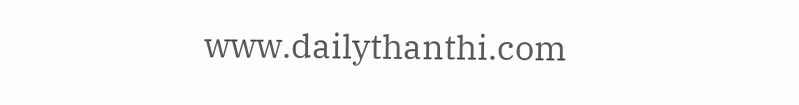www.dailythanthi.com